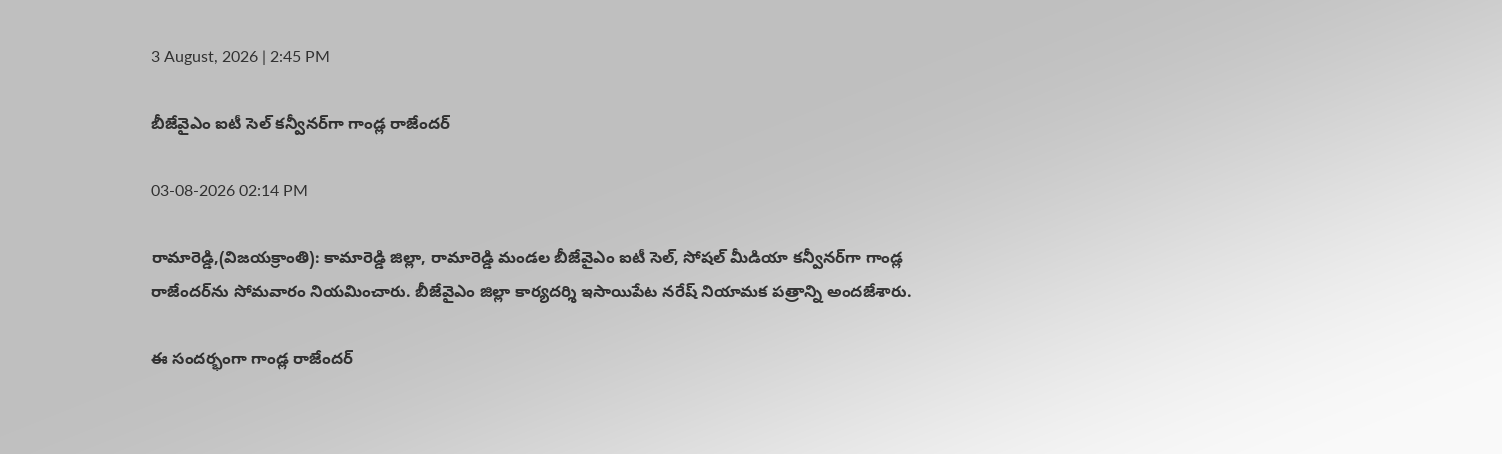3 August, 2026 | 2:45 PM

బీజేవైఎం ఐటీ సెల్ కన్వీనర్‌గా గాండ్ల రాజేందర్

03-08-2026 02:14 PM

రామారెడ్డి,(విజయక్రాంతి): కామారెడ్డి జిల్లా, రామారెడ్డి మండల బీజేవైఎం ఐటీ సెల్, సోషల్ మీడియా కన్వీనర్‌గా గాండ్ల రాజేందర్‌ను సోమవారం నియమించారు. బీజేవైఎం జిల్లా కార్యదర్శి ఇసాయిపేట నరేష్ నియామక పత్రాన్ని అందజేశారు.

ఈ సందర్భంగా గాండ్ల రాజేందర్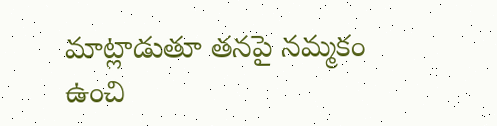మాట్లాడుతూ తనపై నమ్మకం ఉంచి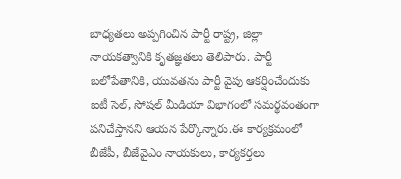బాధ్యతలు అప్పగించిన పార్టీ రాష్ట్ర, జిల్లా నాయకత్వానికి కృతజ్ఞతలు తెలిపారు. పార్టీ బలోపేతానికి, యువతను పార్టీ వైపు ఆకర్షించేందుకు ఐటీ సెల్, సోషల్ మీడియా విభాగంలో సమర్థవంతంగా పనిచేస్తానని ఆయన పేర్కొన్నారు.ఈ కార్యక్రమంలో బీజేపీ, బీజేవైఎం నాయకులు, కార్యకర్తలు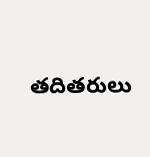తదితరులు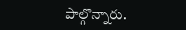పాల్గొన్నారు.